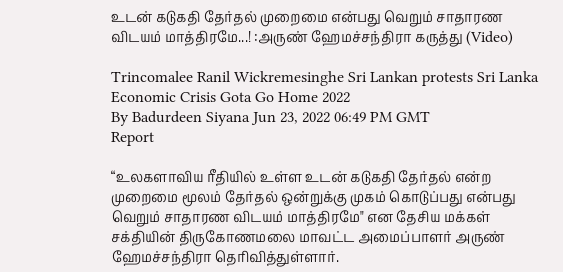உடன் கடுகதி தேர்தல் முறைமை என்பது வெறும் சாதாரண விடயம் மாத்திரமே...! :அருண் ஹேமச்சந்திரா கருத்து (Video)

Trincomalee Ranil Wickremesinghe Sri Lankan protests Sri Lanka Economic Crisis Gota Go Home 2022
By Badurdeen Siyana Jun 23, 2022 06:49 PM GMT
Report

“உலகளாவிய ரீதியில் உள்ள உடன் கடுகதி தேர்தல் என்ற முறைமை மூலம் தேர்தல் ஒன்றுக்கு முகம் கொடுப்பது என்பது வெறும் சாதாரண விடயம் மாத்திரமே" என தேசிய மக்கள் சக்தியின் திருகோணமலை மாவட்ட அமைப்பாளர் அருண் ஹேமச்சந்திரா தெரிவித்துள்ளார்.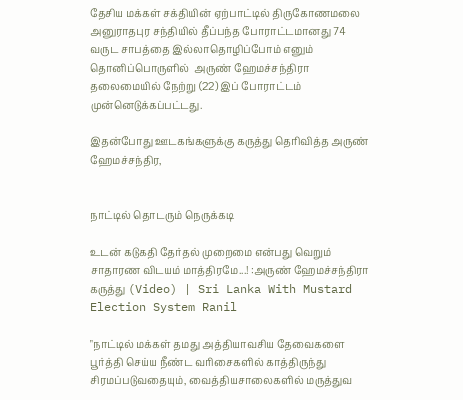தேசிய மக்கள் சக்தியின் ஏற்பாட்டில் திருகோணமலை அனுராதபுர சந்தியில் தீப்பந்த போராட்டமானது 74 வருட சாபத்தை இல்லாதொழிப்போம் எனும் தொனிப்பொருளில்  அருண் ஹேமச்சந்திரா தலைமையில் நேற்று (22) இப் போராட்டம் முன்னெடுக்கப்பட்டது.

இதன்போது ஊடகங்களுக்கு கருத்து தெரிவித்த அருண் ஹேமச்சந்திர,


நாட்டில் தொடரும் நெருக்கடி

உடன் கடுகதி தேர்தல் முறைமை என்பது வெறும் சாதாரண விடயம் மாத்திரமே...! :அருண் ஹேமச்சந்திரா கருத்து (Video) | Sri Lanka With Mustard Election System Ranil

"நாட்டில் மக்கள் தமது அத்தியாவசிய தேவைகளை பூர்த்தி செய்ய நீண்ட வரிசைகளில் காத்திருந்து சிரமப்படுவதையும், வைத்தியசாலைகளில் மருத்துவ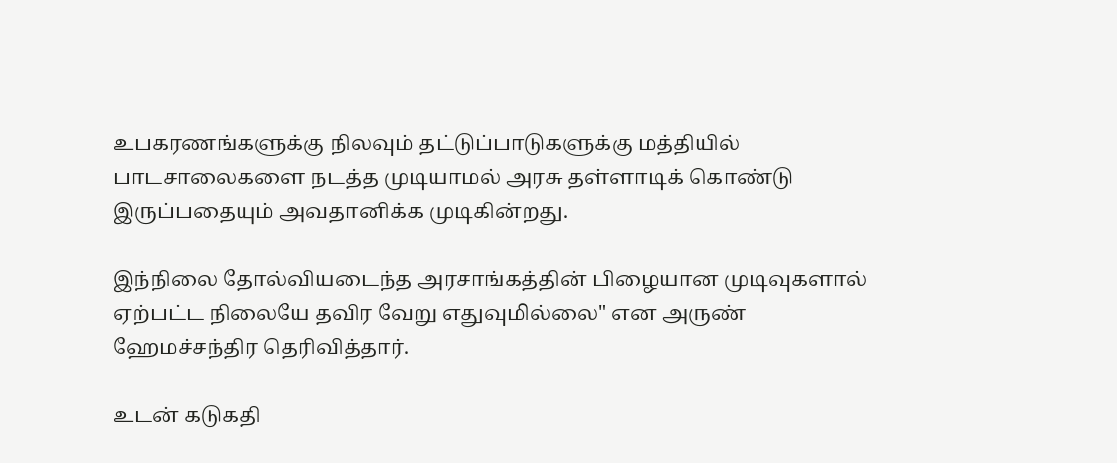உபகரணங்களுக்கு நிலவும் தட்டுப்பாடுகளுக்கு மத்தியில் பாடசாலைகளை நடத்த முடியாமல் அரசு தள்ளாடிக் கொண்டு இருப்பதையும் அவதானிக்க முடிகின்றது.

இந்நிலை தோல்வியடைந்த அரசாங்கத்தின் பிழையான முடிவுகளால் ஏற்பட்ட நிலையே தவிர வேறு எதுவுமில்லை" என அருண் ஹேமச்சந்திர தெரிவித்தார்.

உடன் கடுகதி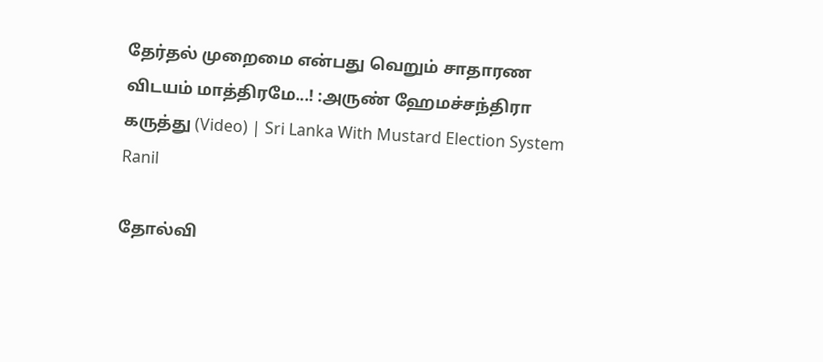தேர்தல் முறைமை என்பது வெறும் சாதாரண விடயம் மாத்திரமே...! :அருண் ஹேமச்சந்திரா கருத்து (Video) | Sri Lanka With Mustard Election System Ranil

தோல்வி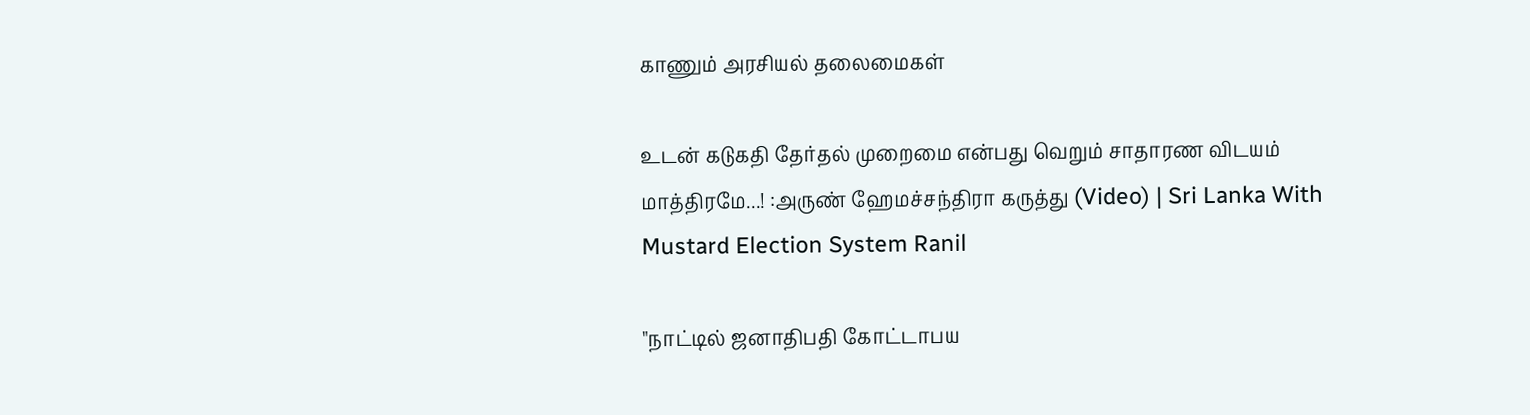காணும் அரசியல் தலைமைகள்

உடன் கடுகதி தேர்தல் முறைமை என்பது வெறும் சாதாரண விடயம் மாத்திரமே...! :அருண் ஹேமச்சந்திரா கருத்து (Video) | Sri Lanka With Mustard Election System Ranil

"நாட்டில் ஜனாதிபதி கோட்டாபய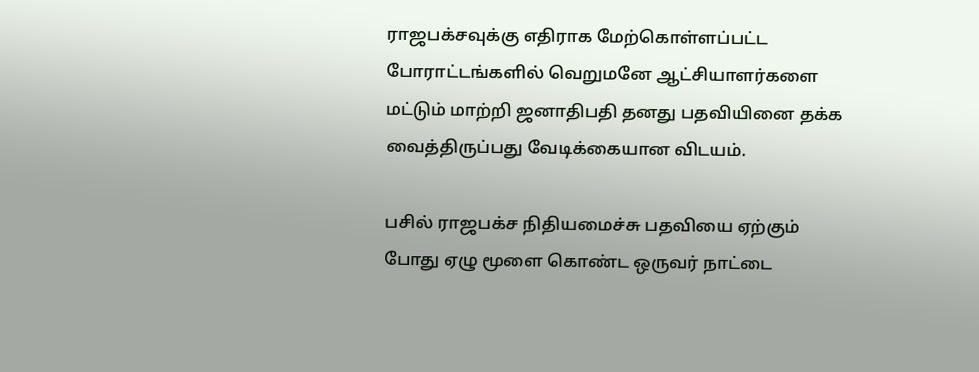ராஜபக்சவுக்கு எதிராக மேற்கொள்ளப்பட்ட போராட்டங்களில் வெறுமனே ஆட்சியாளர்களை மட்டும் மாற்றி ஜனாதிபதி தனது பதவியினை தக்க வைத்திருப்பது வேடிக்கையான விடயம்.

பசில் ராஜபக்ச நிதியமைச்சு பதவியை ஏற்கும் போது ஏழு மூளை கொண்ட ஒருவர் நாட்டை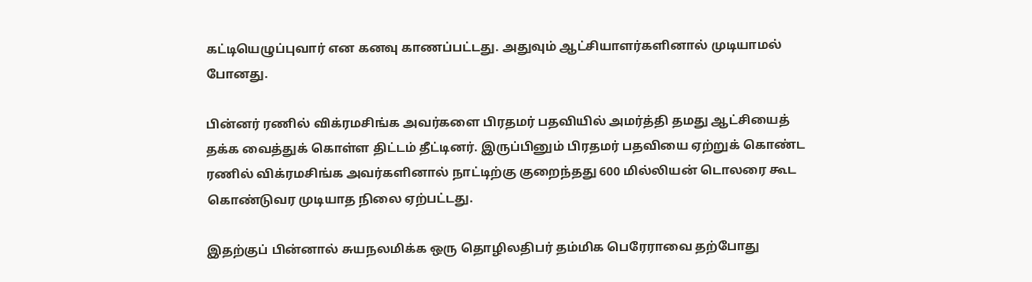கட்டியெழுப்புவார் என கனவு காணப்பட்டது. அதுவும் ஆட்சியாளர்களினால் முடியாமல் போனது.

பின்னர் ரணில் விக்ரமசிங்க அவர்களை பிரதமர் பதவியில் அமர்த்தி தமது ஆட்சியைத் தக்க வைத்துக் கொள்ள திட்டம் தீட்டினர். இருப்பினும் பிரதமர் பதவியை ஏற்றுக் கொண்ட ரணில் விக்ரமசிங்க அவர்களினால் நாட்டிற்கு குறைந்தது 600 மில்லியன் டொலரை கூட கொண்டுவர முடியாத நிலை ஏற்பட்டது.

இதற்குப் பின்னால் சுயநலமிக்க ஒரு தொழிலதிபர் தம்மிக பெரேராவை தற்போது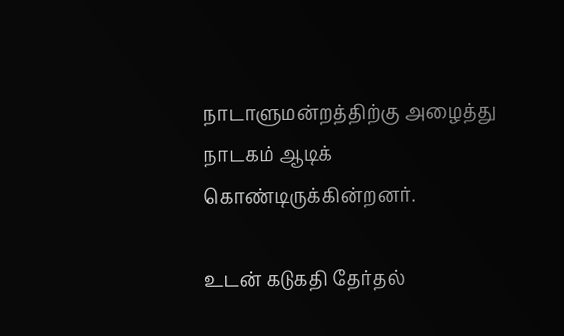நாடாளுமன்றத்திற்கு அழைத்து நாடகம் ஆடிக் கொண்டிருக்கின்றனர்.

உடன் கடுகதி தேர்தல்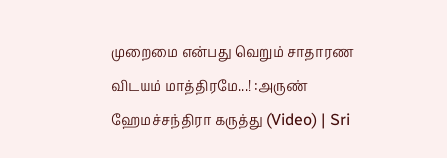முறைமை என்பது வெறும் சாதாரண விடயம் மாத்திரமே...! :அருண் ஹேமச்சந்திரா கருத்து (Video) | Sri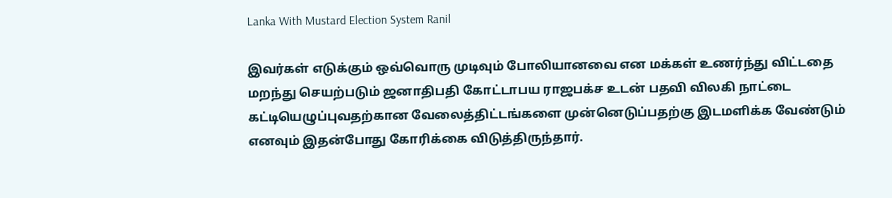Lanka With Mustard Election System Ranil

இவர்கள் எடுக்கும் ஒவ்வொரு முடிவும் போலியானவை என மக்கள் உணர்ந்து விட்டதை மறந்து செயற்படும் ஜனாதிபதி கோட்டாபய ராஜபக்ச உடன் பதவி விலகி நாட்டை கட்டியெழுப்புவதற்கான வேலைத்திட்டங்களை முன்னெடுப்பதற்கு இடமளிக்க வேண்டும் எனவும் இதன்போது கோரிக்கை விடுத்திருந்தார்.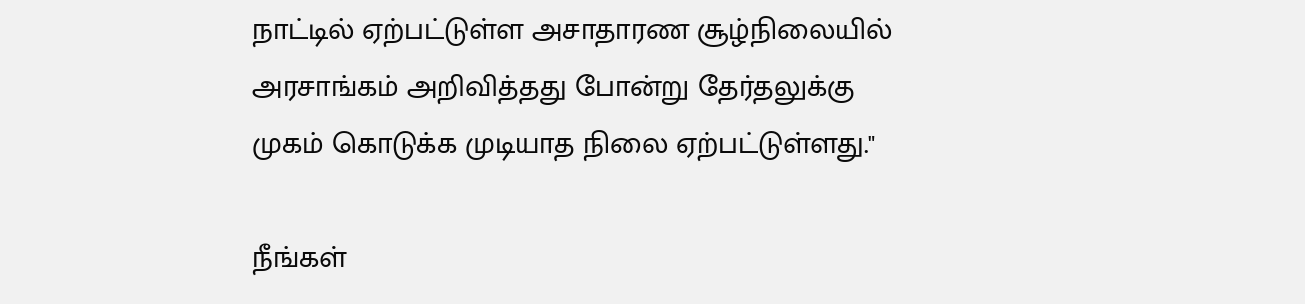நாட்டில் ஏற்பட்டுள்ள அசாதாரண சூழ்நிலையில் அரசாங்கம் அறிவித்தது போன்று தேர்தலுக்கு முகம் கொடுக்க முடியாத நிலை ஏற்பட்டுள்ளது."

நீங்கள்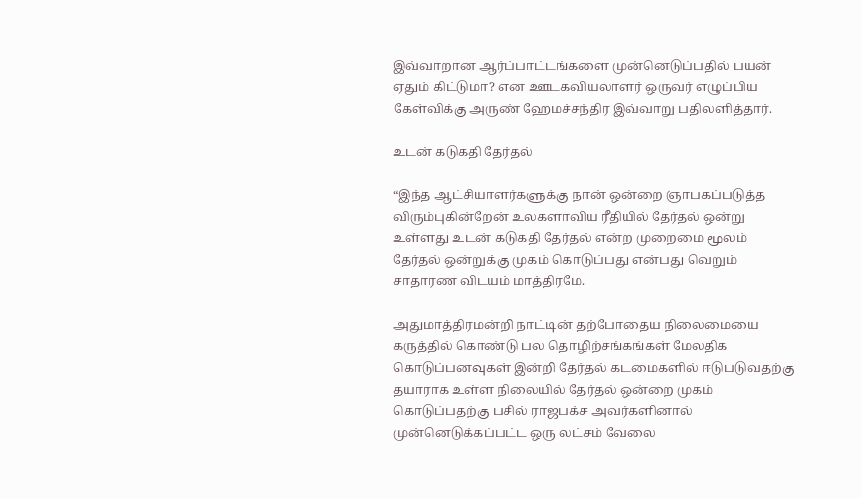இவ்வாறான ஆர்ப்பாட்டங்களை முன்னெடுப்பதில் பயன் ஏதும் கிட்டுமா? என ஊடகவியலாளர் ஒருவர் எழுப்பிய கேள்விக்கு அருண் ஹேமச்சந்திர இவ்வாறு பதிலளித்தார்.

உடன் கடுகதி தேர்தல்

“இந்த ஆட்சியாளர்களுக்கு நான் ஒன்றை ஞாபகப்படுத்த விரும்புகின்றேன் உலகளாவிய ரீதியில் தேர்தல் ஒன்று உள்ளது உடன் கடுகதி தேர்தல் என்ற முறைமை மூலம் தேர்தல் ஒன்றுக்கு முகம் கொடுப்பது என்பது வெறும் சாதாரண விடயம் மாத்திரமே.

அதுமாத்திரமன்றி நாட்டின் தற்போதைய நிலைமையை கருத்தில் கொண்டு பல தொழிற்சங்கங்கள் மேலதிக கொடுப்பனவுகள் இன்றி தேர்தல் கடமைகளில் ஈடுபடுவதற்கு தயாராக உள்ள நிலையில் தேர்தல் ஒன்றை முகம் கொடுப்பதற்கு பசில் ராஜபக்ச அவர்களினால் முன்னெடுக்கப்பட்ட ஒரு லட்சம் வேலை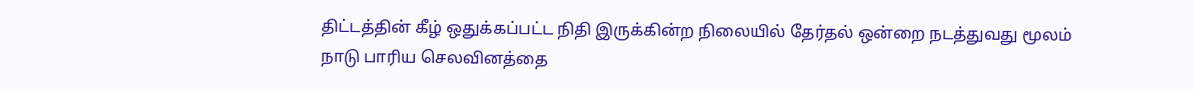திட்டத்தின் கீழ் ஒதுக்கப்பட்ட நிதி இருக்கின்ற நிலையில் தேர்தல் ஒன்றை நடத்துவது மூலம் நாடு பாரிய செலவினத்தை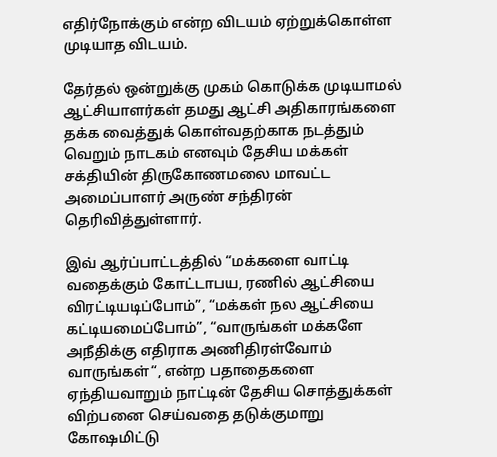எதிர்நோக்கும் என்ற விடயம் ஏற்றுக்கொள்ள முடியாத விடயம்.

தேர்தல் ஒன்றுக்கு முகம் கொடுக்க முடியாமல் ஆட்சியாளர்கள் தமது ஆட்சி அதிகாரங்களை தக்க வைத்துக் கொள்வதற்காக நடத்தும் வெறும் நாடகம் எனவும் தேசிய மக்கள் சக்தியின் திருகோணமலை மாவட்ட அமைப்பாளர் அருண் சந்திரன் தெரிவித்துள்ளார்.

இவ் ஆர்ப்பாட்டத்தில் “மக்களை வாட்டி வதைக்கும் கோட்டாபய, ரணில் ஆட்சியை விரட்டியடிப்போம்”, “மக்கள் நல ஆட்சியை கட்டியமைப்போம்”, “வாருங்கள் மக்களே அநீதிக்கு எதிராக அணிதிரள்வோம் வாருங்கள்“, என்ற பதாதைகளை ஏந்தியவாறும் நாட்டின் தேசிய சொத்துக்கள் விற்பனை செய்வதை தடுக்குமாறு கோஷமிட்டு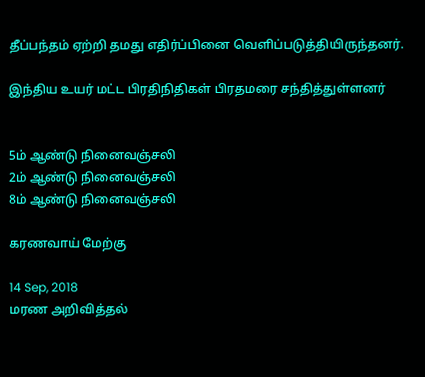தீப்பந்தம் ஏற்றி தமது எதிர்ப்பினை வெளிப்படுத்தியிருந்தனர்.

இந்திய உயர் மட்ட பிரதிநிதிகள் பிரதமரை சந்தித்துள்ளனர்


5ம் ஆண்டு நினைவஞ்சலி
2ம் ஆண்டு நினைவஞ்சலி
8ம் ஆண்டு நினைவஞ்சலி

கரணவாய் மேற்கு

14 Sep, 2018
மரண அறிவித்தல்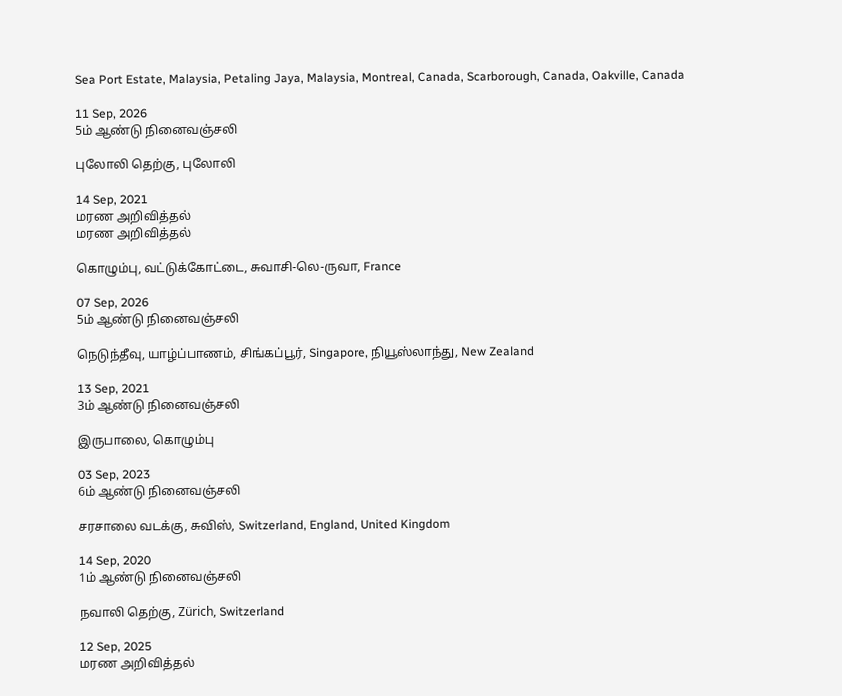Sea Port Estate, Malaysia, Petaling Jaya, Malaysia, Montreal, Canada, Scarborough, Canada, Oakville, Canada

11 Sep, 2026
5ம் ஆண்டு நினைவஞ்சலி

புலோலி தெற்கு, புலோலி

14 Sep, 2021
மரண அறிவித்தல்
மரண அறிவித்தல்

கொழும்பு, வட்டுக்கோட்டை, சுவாசி-லெ-ருவா, France

07 Sep, 2026
5ம் ஆண்டு நினைவஞ்சலி

நெடுந்தீவு, யாழ்ப்பாணம், சிங்கப்பூர், Singapore, நியூஸ்லாந்து, New Zealand

13 Sep, 2021
3ம் ஆண்டு நினைவஞ்சலி

இருபாலை, கொழும்பு

03 Sep, 2023
6ம் ஆண்டு நினைவஞ்சலி

சரசாலை வடக்கு, சுவிஸ், Switzerland, England, United Kingdom

14 Sep, 2020
1ம் ஆண்டு நினைவஞ்சலி

நவாலி தெற்கு, Zürich, Switzerland

12 Sep, 2025
மரண அறிவித்தல்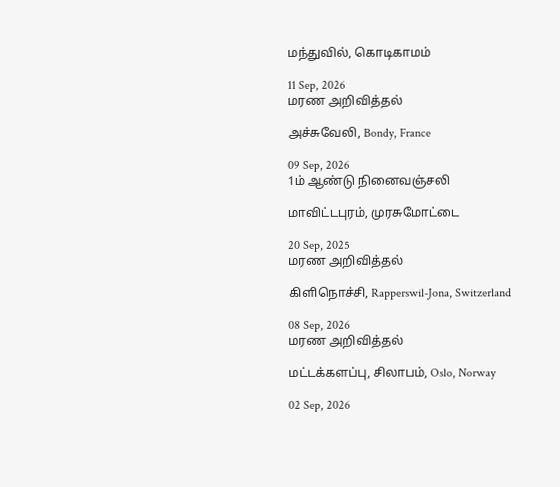மந்துவில், கொடிகாமம்

11 Sep, 2026
மரண அறிவித்தல்

அச்சுவேலி, Bondy, France

09 Sep, 2026
1ம் ஆண்டு நினைவஞ்சலி

மாவிட்டபுரம், முரசுமோட்டை

20 Sep, 2025
மரண அறிவித்தல்

கிளிநொச்சி, Rapperswil-Jona, Switzerland

08 Sep, 2026
மரண அறிவித்தல்

மட்டக்களப்பு, சிலாபம், Oslo, Norway

02 Sep, 2026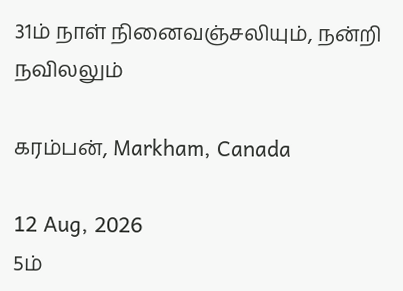31ம் நாள் நினைவஞ்சலியும், நன்றி நவிலலும்

கரம்பன், Markham, Canada

12 Aug, 2026
5ம்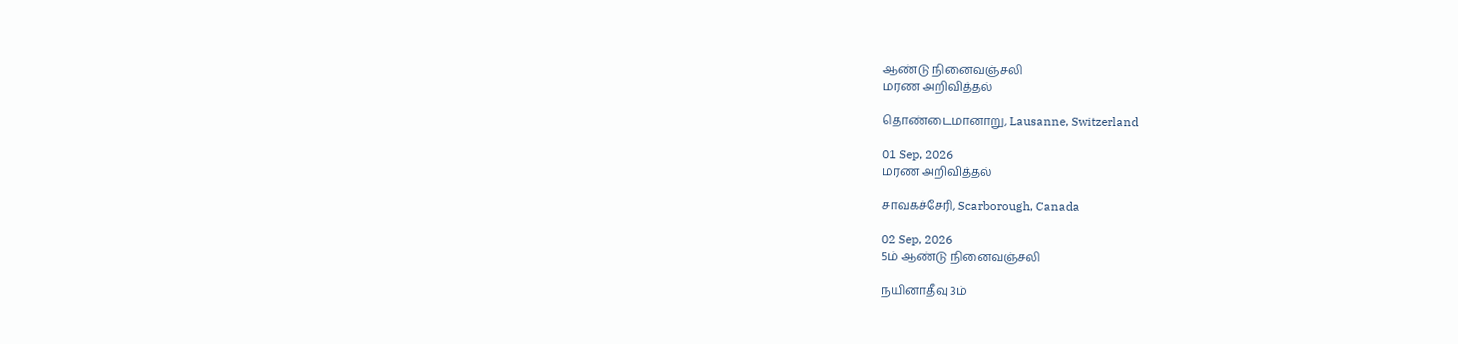ஆண்டு நினைவஞ்சலி
மரண அறிவித்தல்

தொண்டைமானாறு, Lausanne, Switzerland

01 Sep, 2026
மரண அறிவித்தல்

சாவகச்சேரி, Scarborough, Canada

02 Sep, 2026
5ம் ஆண்டு நினைவஞ்சலி

நயினாதீவு 3ம்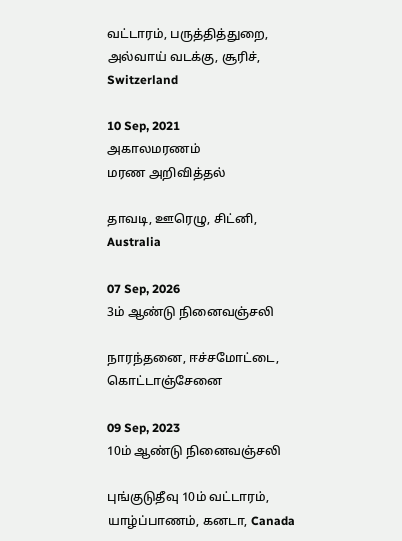வட்டாரம், பருத்தித்துறை, அல்வாய் வடக்கு, சூரிச், Switzerland

10 Sep, 2021
அகாலமரணம்
மரண அறிவித்தல்

தாவடி, ஊரெழு, சிட்னி, Australia

07 Sep, 2026
3ம் ஆண்டு நினைவஞ்சலி

நாரந்தனை, ஈச்சமோட்டை, கொட்டாஞ்சேனை

09 Sep, 2023
10ம் ஆண்டு நினைவஞ்சலி

புங்குடுதீவு 10ம் வட்டாரம், யாழ்ப்பாணம், கனடா, Canada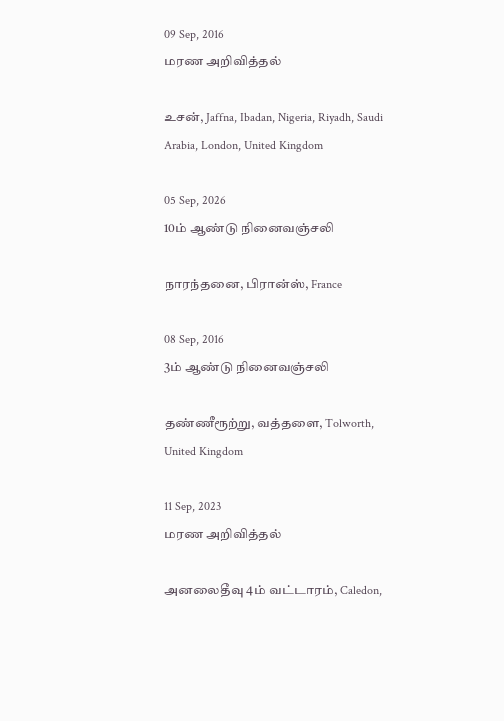09 Sep, 2016
மரண அறிவித்தல்

உசன், Jaffna, Ibadan, Nigeria, Riyadh, Saudi Arabia, London, United Kingdom

05 Sep, 2026
10ம் ஆண்டு நினைவஞ்சலி

நாரந்தனை, பிரான்ஸ், France

08 Sep, 2016
3ம் ஆண்டு நினைவஞ்சலி

தண்ணீரூற்று, வத்தளை, Tolworth, United Kingdom

11 Sep, 2023
மரண அறிவித்தல்

அனலைதீவு 4ம் வட்டாரம், Caledon,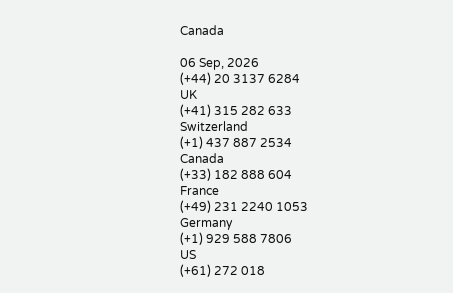Canada

06 Sep, 2026
(+44) 20 3137 6284
UK
(+41) 315 282 633
Switzerland
(+1) 437 887 2534
Canada
(+33) 182 888 604
France
(+49) 231 2240 1053
Germany
(+1) 929 588 7806
US
(+61) 272 018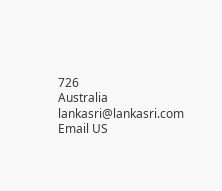726
Australia
lankasri@lankasri.com
Email US